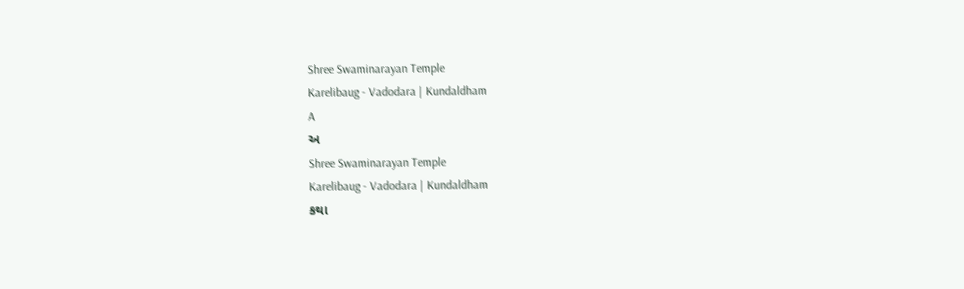Shree Swaminarayan Temple
Karelibaug - Vadodara | Kundaldham
A
અ
Shree Swaminarayan Temple
Karelibaug - Vadodara | Kundaldham
કથા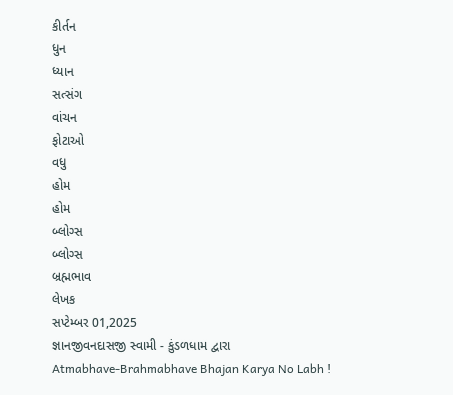કીર્તન
ધુન
ધ્યાન
સત્સંગ
વાંચન
ફોટાઓ
વધુ
હોમ
હોમ
બ્લોગ્સ
બ્લોગ્સ
બ્રહ્મભાવ
લેખક
સપ્ટેમ્બર 01,2025
જ્ઞાનજીવનદાસજી સ્વામી - કુંડળધામ દ્વારા
Atmabhave-Brahmabhave Bhajan Karya No Labh !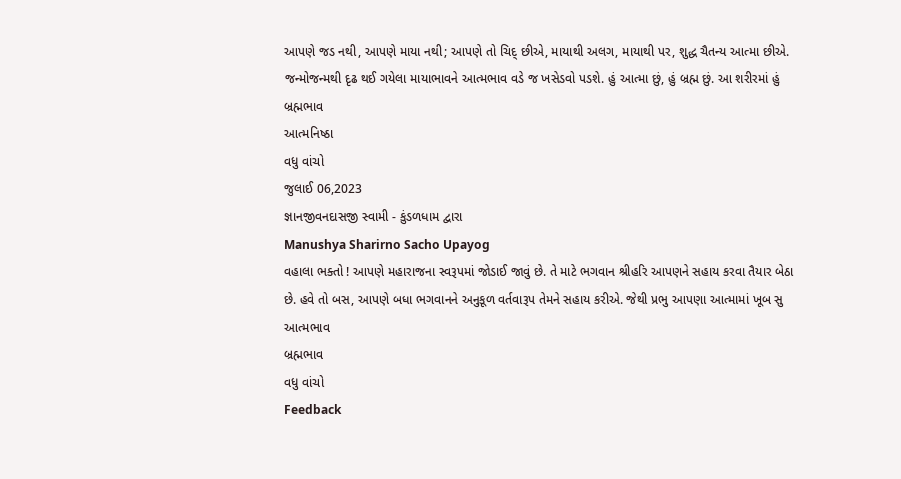આપણે જડ નથી, આપણે માયા નથી; આપણે તો ચિદ્ છીએ, માયાથી અલગ, માયાથી પર, શુદ્ધ ચૈતન્ય આત્મા છીએ. જન્મોજન્મથી દૃઢ થઈ ગયેલા માયાભાવને આત્મભાવ વડે જ ખસેડવો પડશે. હું આત્મા છું, હું બ્રહ્મ છું. આ શરીરમાં હું
બ્રહ્મભાવ
આત્મનિષ્ઠા
વધુ વાંચો
જુલાઈ 06,2023
જ્ઞાનજીવનદાસજી સ્વામી - કુંડળધામ દ્વારા
Manushya Sharirno Sacho Upayog
વહાલા ભક્તો ! આપણે મહારાજના સ્વરૂપમાં જોડાઈ જાવું છે. તે માટે ભગવાન શ્રીહરિ આપણને સહાય કરવા તૈયાર બેઠા છે. હવે તો બસ, આપણે બધા ભગવાનને અનુકૂળ વર્તવારૂપ તેમને સહાય કરીએ. જેથી પ્રભુ આપણા આત્મામાં ખૂબ સુ
આત્મભાવ
બ્રહ્મભાવ
વધુ વાંચો
Feedback